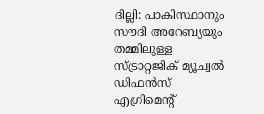ദില്ലി: പാകിസ്ഥാനും സൗദി അറേബ്യയും തമ്മിലുള്ള സ്ട്രാറ്റജിക് മ്യൂച്വൽ ഡിഫൻസ് എഗ്രിമെന്റ്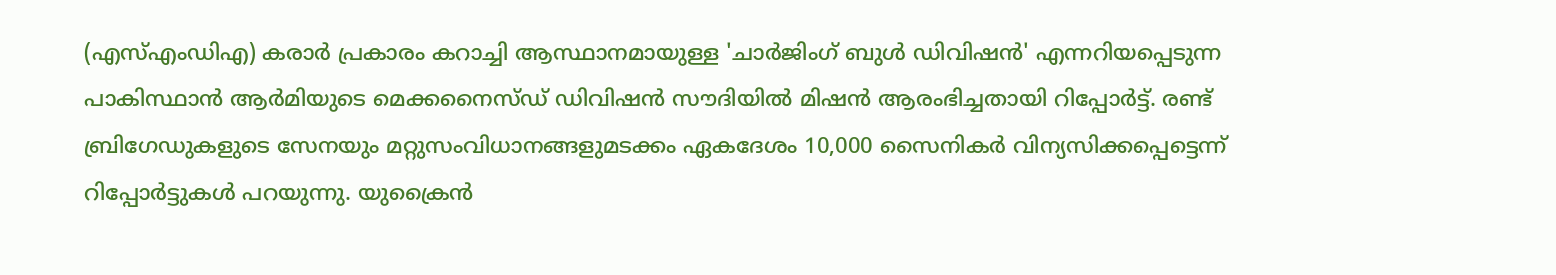(എസ്എംഡിഎ) കരാർ പ്രകാരം കറാച്ചി ആസ്ഥാനമായുള്ള 'ചാർജിംഗ് ബുൾ ഡിവിഷൻ' എന്നറിയപ്പെടുന്ന പാകിസ്ഥാൻ ആർമിയുടെ മെക്കനൈസ്ഡ് ഡിവിഷൻ സൗദിയിൽ മിഷൻ ആരംഭിച്ചതായി റിപ്പോർട്ട്. രണ്ട് ബ്രിഗേഡുകളുടെ സേനയും മറ്റുസംവിധാനങ്ങളുമടക്കം ഏകദേശം 10,000 സൈനികർ വിന്യസിക്കപ്പെട്ടെന്ന് റിപ്പോർട്ടുകൾ പറയുന്നു. യുക്രൈൻ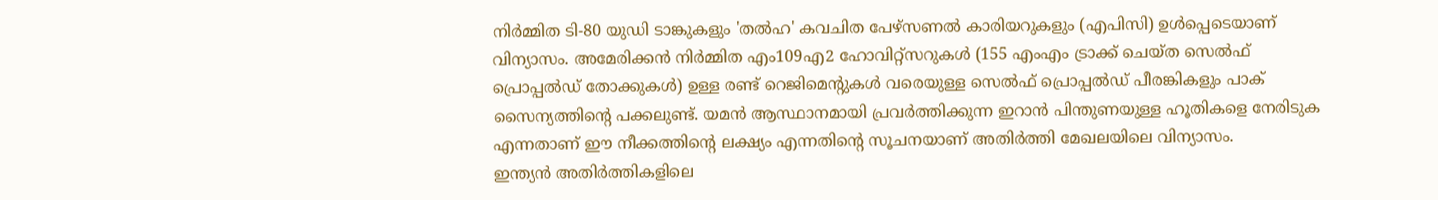നിർമ്മിത ടി-80 യുഡി ടാങ്കുകളും 'തൽഹ' കവചിത പേഴ്സണൽ കാരിയറുകളും (എപിസി) ഉൾപ്പെടെയാണ് വിന്യാസം. അമേരിക്കൻ നിർമ്മിത എം109എ2 ഹോവിറ്റ്സറുകൾ (155 എംഎം ട്രാക്ക് ചെയ്ത സെൽഫ് പ്രൊപ്പൽഡ് തോക്കുകൾ) ഉള്ള രണ്ട് റെജിമെന്റുകൾ വരെയുള്ള സെൽഫ് പ്രൊപ്പൽഡ് പീരങ്കികളും പാക് സൈന്യത്തിന്റെ പക്കലുണ്ട്. യമൻ ആസ്ഥാനമായി പ്രവർത്തിക്കുന്ന ഇറാൻ പിന്തുണയുള്ള ഹൂതികളെ നേരിടുക എന്നതാണ് ഈ നീക്കത്തിന്റെ ലക്ഷ്യം എന്നതിന്റെ സൂചനയാണ് അതിർത്തി മേഖലയിലെ വിന്യാസം.
ഇന്ത്യൻ അതിർത്തികളിലെ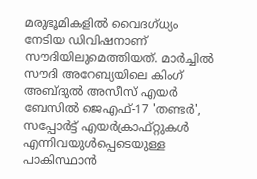മരുഭൂമികളിൽ വൈദഗ്ധ്യം നേടിയ ഡിവിഷനാണ് സൗദിയിലുമെത്തിയത്. മാർച്ചിൽ സൗദി അറേബ്യയിലെ കിംഗ് അബ്ദുൽ അസീസ് എയർ ബേസിൽ ജെഎഫ്-17 'തണ്ടർ', സപ്പോർട്ട് എയർക്രാഫ്റ്റുകൾ എന്നിവയുൾപ്പെടെയുള്ള പാകിസ്ഥാൻ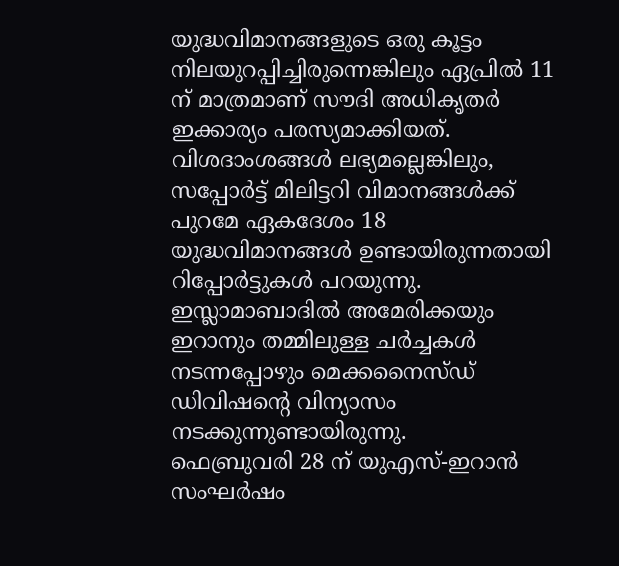യുദ്ധവിമാനങ്ങളുടെ ഒരു കൂട്ടം നിലയുറപ്പിച്ചിരുന്നെങ്കിലും ഏപ്രിൽ 11 ന് മാത്രമാണ് സൗദി അധികൃതർ ഇക്കാര്യം പരസ്യമാക്കിയത്. വിശദാംശങ്ങൾ ലഭ്യമല്ലെങ്കിലും, സപ്പോർട്ട് മിലിട്ടറി വിമാനങ്ങൾക്ക് പുറമേ ഏകദേശം 18 യുദ്ധവിമാനങ്ങൾ ഉണ്ടായിരുന്നതായി റിപ്പോർട്ടുകൾ പറയുന്നു. ഇസ്ലാമാബാദിൽ അമേരിക്കയും ഇറാനും തമ്മിലുള്ള ചർച്ചകൾ നടന്നപ്പോഴും മെക്കനൈസ്ഡ് ഡിവിഷന്റെ വിന്യാസം നടക്കുന്നുണ്ടായിരുന്നു.
ഫെബ്രുവരി 28 ന് യുഎസ്-ഇറാൻ സംഘർഷം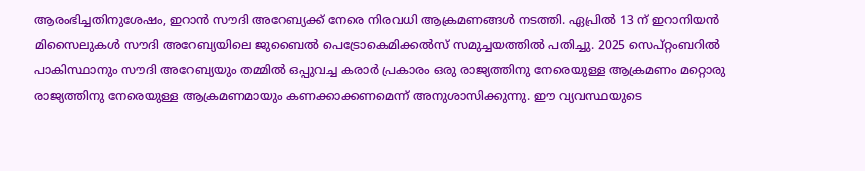ആരംഭിച്ചതിനുശേഷം, ഇറാൻ സൗദി അറേബ്യക്ക് നേരെ നിരവധി ആക്രമണങ്ങൾ നടത്തി. ഏപ്രിൽ 13 ന് ഇറാനിയൻ മിസൈലുകൾ സൗദി അറേബ്യയിലെ ജുബൈൽ പെട്രോകെമിക്കൽസ് സമുച്ചയത്തിൽ പതിച്ചു. 2025 സെപ്റ്റംബറിൽ പാകിസ്ഥാനും സൗദി അറേബ്യയും തമ്മിൽ ഒപ്പുവച്ച കരാർ പ്രകാരം ഒരു രാജ്യത്തിനു നേരെയുള്ള ആക്രമണം മറ്റൊരു രാജ്യത്തിനു നേരെയുള്ള ആക്രമണമായും കണക്കാക്കണമെന്ന് അനുശാസിക്കുന്നു. ഈ വ്യവസ്ഥയുടെ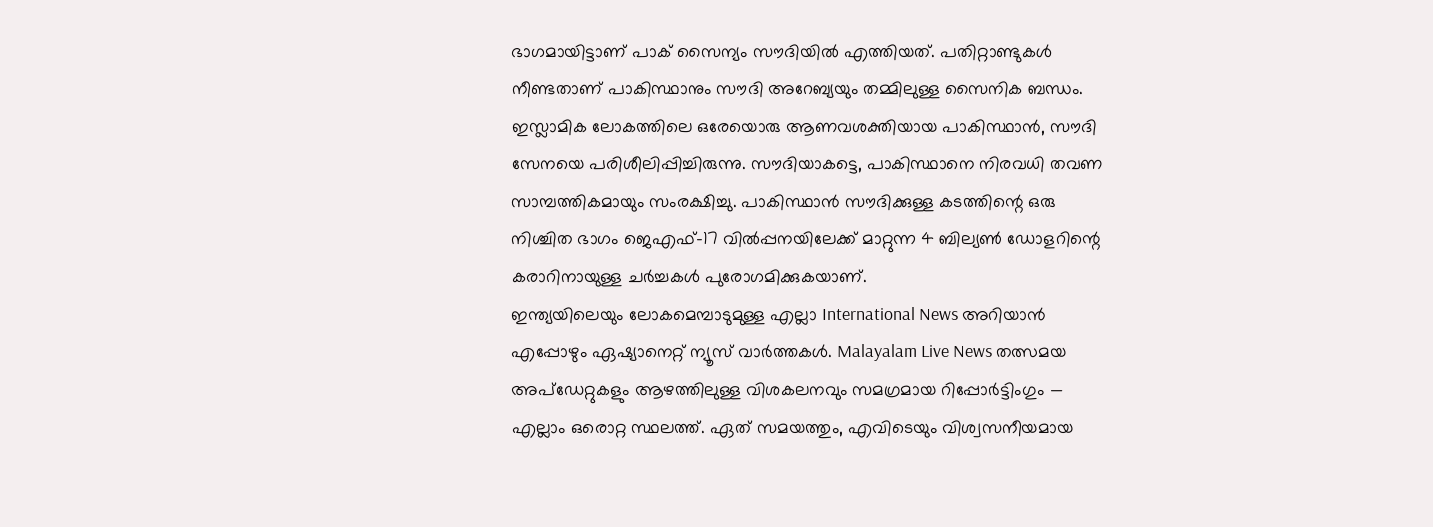ഭാഗമായിട്ടാണ് പാക് സൈന്യം സൗദിയിൽ എത്തിയത്. പതിറ്റാണ്ടുകൾ നീണ്ടതാണ് പാകിസ്ഥാനും സൗദി അറേബ്യയും തമ്മിലുള്ള സൈനിക ബന്ധം. ഇസ്ലാമിക ലോകത്തിലെ ഒരേയൊരു ആണവശക്തിയായ പാകിസ്ഥാൻ, സൗദി സേനയെ പരിശീലിപ്പിച്ചിരുന്നു. സൗദിയാകട്ടെ, പാകിസ്ഥാനെ നിരവധി തവണ സാമ്പത്തികമായും സംരക്ഷിച്ചു. പാകിസ്ഥാൻ സൗദിക്കുള്ള കടത്തിന്റെ ഒരു നിശ്ചിത ഭാഗം ജെഎഫ്-17 വിൽപ്പനയിലേക്ക് മാറ്റുന്ന 4 ബില്യൺ ഡോളറിന്റെ കരാറിനായുള്ള ചർച്ചകൾ പുരോഗമിക്കുകയാണ്.
ഇന്ത്യയിലെയും ലോകമെമ്പാടുമുള്ള എല്ലാ International News അറിയാൻ എപ്പോഴും ഏഷ്യാനെറ്റ് ന്യൂസ് വാർത്തകൾ. Malayalam Live News തത്സമയ അപ്ഡേറ്റുകളും ആഴത്തിലുള്ള വിശകലനവും സമഗ്രമായ റിപ്പോർട്ടിംഗും — എല്ലാം ഒരൊറ്റ സ്ഥലത്ത്. ഏത് സമയത്തും, എവിടെയും വിശ്വസനീയമായ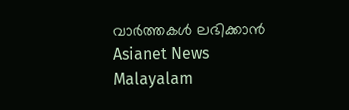വാർത്തകൾ ലഭിക്കാൻ Asianet News Malayalam